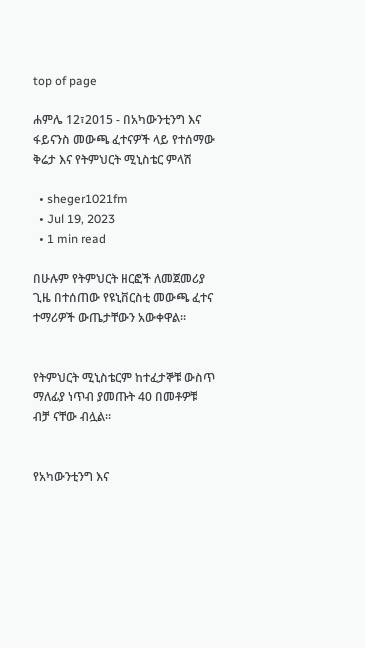top of page

ሐምሌ 12፣2015 - በአካውንቲንግ እና ፋይናንስ መውጫ ፈተናዎች ላይ የተሰማው ቅሬታ እና የትምህርት ሚኒስቴር ምላሽ

  • sheger1021fm
  • Jul 19, 2023
  • 1 min read

በሁሉም የትምህርት ዘርፎች ለመጀመሪያ ጊዜ በተሰጠው የዩኒቨርስቲ መውጫ ፈተና ተማሪዎች ውጤታቸውን አውቀዋል፡፡


የትምህርት ሚኒስቴርም ከተፈታኞቹ ውስጥ ማለፊያ ነጥብ ያመጡት 40 በመቶዎቹ ብቻ ናቸው ብሏል፡፡


የአካውንቲንግ እና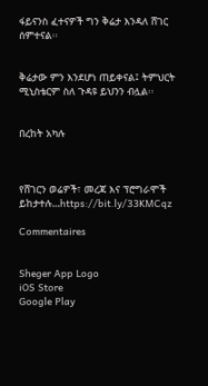ፋይናንስ ፈተናዎች ግን ቅሬታ እንዳለ ሸገር ሰምተናል፡፡


ቅሬታው ምን እንደሆነ ጠይቀናል፤ ትምህርት ሚኒስቴርም ስለ ጉዳዩ ይህንን ብሏል፡፡


በረከት አካሉ



የሸገርን ወሬዎች፣ መረጃ እና ፕሮግራሞች ይከታተሉ…https://bit.ly/33KMCqz

Commentaires


Sheger App Logo
iOS Store
Google Play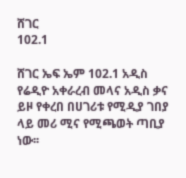ሸገር
102.1

ሸገር ኤፍ ኤም 102.1 አዲስ የሬዲዮ አቀራረብ መላና አዲስ ቃና ይዞ የቀረበ በሀገሪቱ የሚዲያ ገበያ ላይ መሪ ሚና የሚጫወት ጣቢያ ነው፡፡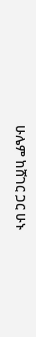ሁሌም ከሸገር ጋር ሁኑ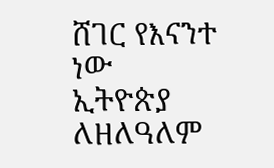ሸገር የእናንተ ነው
ኢትዮጵያ ለዘለዓለም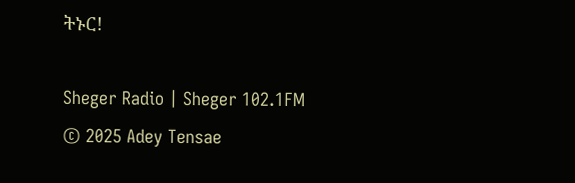ትኑር!

Sheger Radio | Sheger 102.1FM  © 2025 Adey Tensae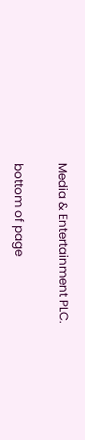Media & Entertainment PLC.

bottom of page